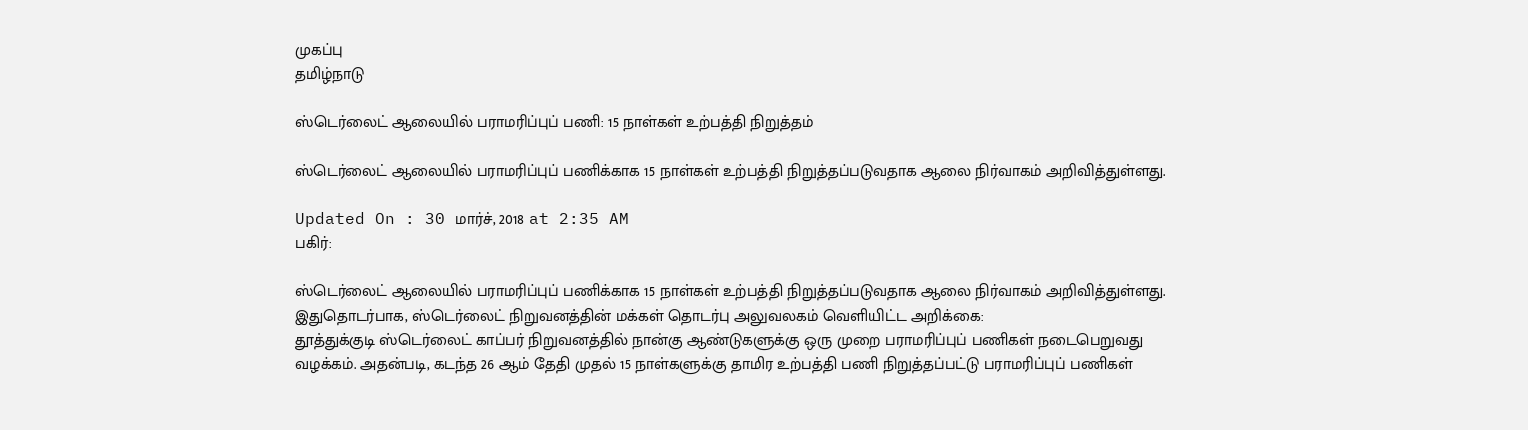முகப்பு
தமிழ்நாடு

ஸ்டெர்லைட் ஆலையில் பராமரிப்புப் பணி: 15 நாள்கள் உற்பத்தி நிறுத்தம்

ஸ்டெர்லைட் ஆலையில் பராமரிப்புப் பணிக்காக 15 நாள்கள் உற்பத்தி நிறுத்தப்படுவதாக ஆலை நிர்வாகம் அறிவித்துள்ளது.

Updated On : 30 மார்ச், 2018 at 2:35 AM
பகிர்:

ஸ்டெர்லைட் ஆலையில் பராமரிப்புப் பணிக்காக 15 நாள்கள் உற்பத்தி நிறுத்தப்படுவதாக ஆலை நிர்வாகம் அறிவித்துள்ளது.
இதுதொடர்பாக, ஸ்டெர்லைட் நிறுவனத்தின் மக்கள் தொடர்பு அலுவலகம் வெளியிட்ட அறிக்கை:
தூத்துக்குடி ஸ்டெர்லைட் காப்பர் நிறுவனத்தில் நான்கு ஆண்டுகளுக்கு ஒரு முறை பராமரிப்புப் பணிகள் நடைபெறுவது
வழக்கம். அதன்படி, கடந்த 26 ஆம் தேதி முதல் 15 நாள்களுக்கு தாமிர உற்பத்தி பணி நிறுத்தப்பட்டு பராமரிப்புப் பணிகள்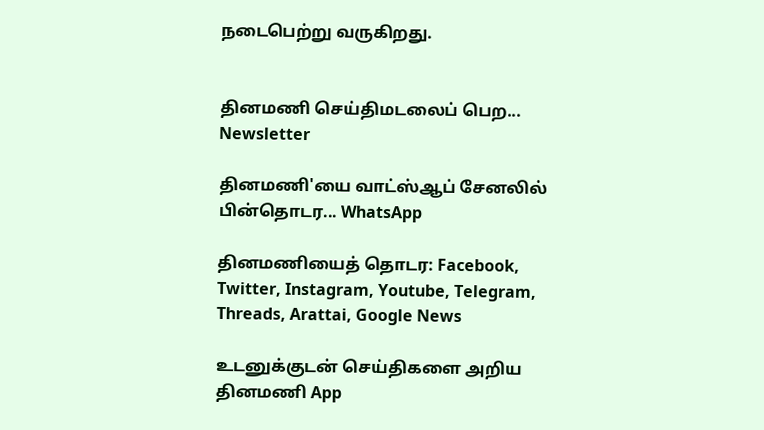நடைபெற்று வருகிறது.


தினமணி செய்திமடலைப் பெற... Newsletter

தினமணி'யை வாட்ஸ்ஆப் சேனலில் பின்தொடர... WhatsApp

தினமணியைத் தொடர: Facebook, Twitter, Instagram, Youtube, Telegram, Threads, Arattai, Google News

உடனுக்குடன் செய்திகளை அறிய தினமணி App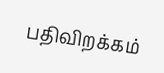பதிவிறக்கம்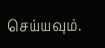செய்யவும்.